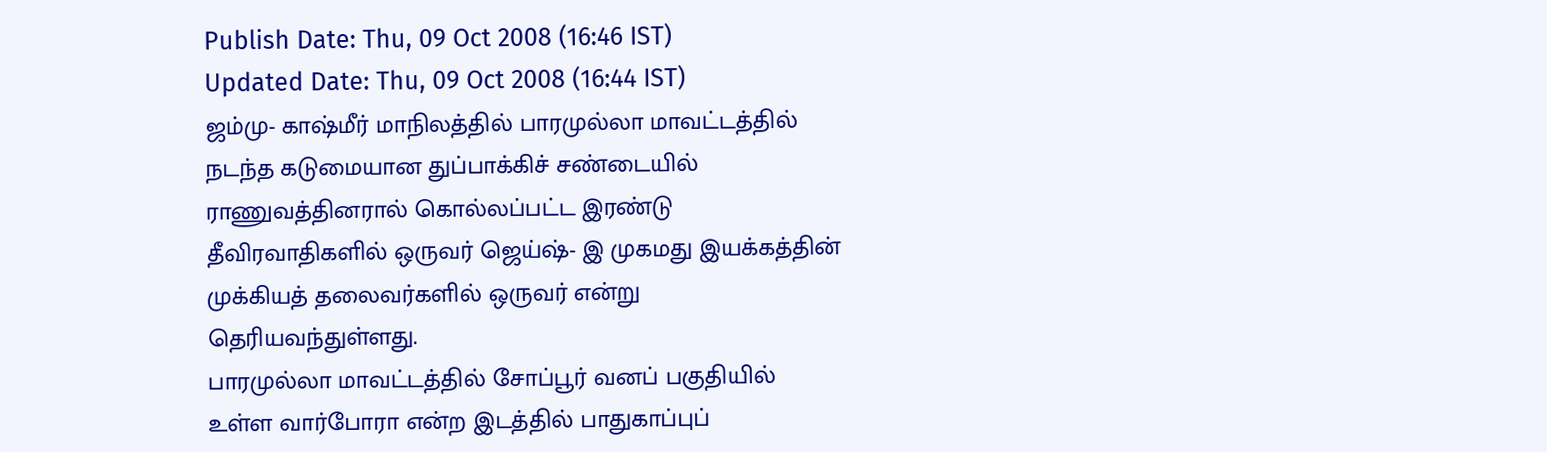Publish Date: Thu, 09 Oct 2008 (16:46 IST)
Updated Date: Thu, 09 Oct 2008 (16:44 IST)
ஜம்மு- காஷ்மீர் மாநிலத்தில் பாரமுல்லா மாவட்டத்தில் நடந்த கடுமையான துப்பாக்கிச் சண்டையில் ராணுவத்தினரால் கொல்லப்பட்ட இரண்டு தீவிரவாதிகளில் ஒருவர் ஜெய்ஷ்- இ முகமது இயக்கத்தின் முக்கியத் தலைவர்களில் ஒருவர் என்று தெரியவந்துள்ளது.
பாரமுல்லா மாவட்டத்தில் சோப்பூர் வனப் பகுதியில் உள்ள வார்போரா என்ற இடத்தில் பாதுகாப்புப்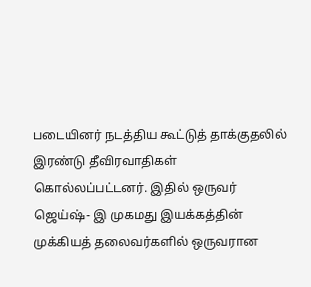படையினர் நடத்திய கூட்டுத் தாக்குதலில் இரண்டு தீவிரவாதிகள் கொல்லப்பட்டனர். இதில் ஒருவர் ஜெய்ஷ்- இ முகமது இயக்கத்தின் முக்கியத் தலைவர்களில் ஒருவரான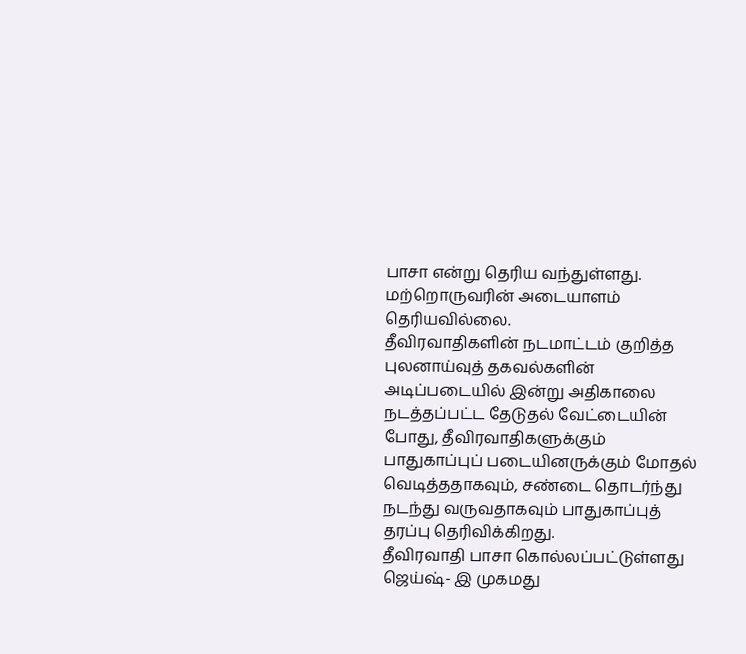பாசா என்று தெரிய வந்துள்ளது. மற்றொருவரின் அடையாளம் தெரியவில்லை.
தீவிரவாதிகளின் நடமாட்டம் குறித்த புலனாய்வுத் தகவல்களின் அடிப்படையில் இன்று அதிகாலை நடத்தப்பட்ட தேடுதல் வேட்டையின் போது, தீவிரவாதிகளுக்கும் பாதுகாப்புப் படையினருக்கும் மோதல் வெடித்ததாகவும், சண்டை தொடர்ந்து நடந்து வருவதாகவும் பாதுகாப்புத் தரப்பு தெரிவிக்கிறது.
தீவிரவாதி பாசா கொல்லப்பட்டுள்ளது ஜெய்ஷ்- இ முகமது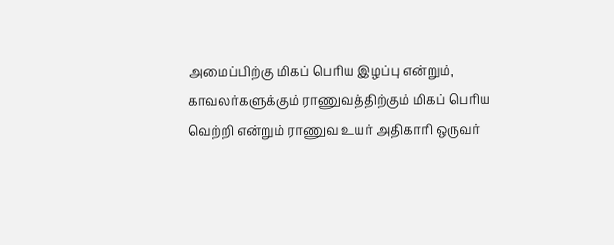அமைப்பிற்கு மிகப் பெரிய இழப்பு என்றும், காவலர்களுக்கும் ராணுவத்திற்கும் மிகப் பெரிய வெற்றி என்றும் ராணுவ உயர் அதிகாரி ஒருவர்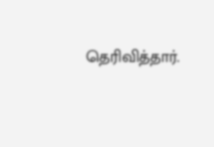தெரிவித்தார்.